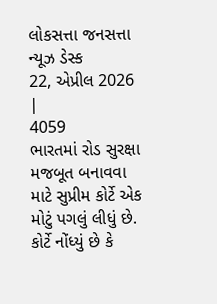લોકસત્તા જનસત્તા ન્યૂઝ ડેસ્ક
22, એપ્રીલ 2026 |
4059
ભારતમાં રોડ સુરક્ષા મજબૂત બનાવવા માટે સુપ્રીમ કોર્ટે એક મોટું પગલું લીધું છે. કોર્ટે નોંધ્યું છે કે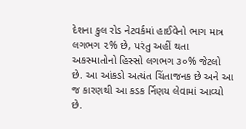દેશના કુલ રોડ નેટવર્કમાં હાઈવેનો ભાગ માત્ર લગભગ ૨% છે, પરંતુ અહીં થતા અકસ્માતોનો હિસ્સો લગભગ ૩૦% જેટલો છે. આ આંકડો અત્યંત ચિંતાજનક છે અને આ જ કારણથી આ કડક ર્નિણય લેવામાં આવ્યો છે.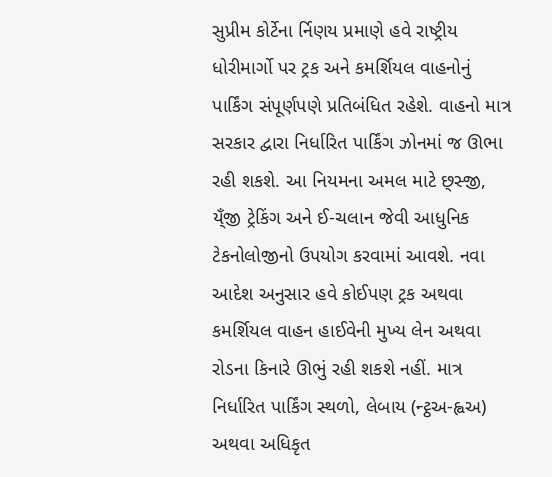સુપ્રીમ કોર્ટેના ર્નિણય પ્રમાણે હવે રાષ્ટ્રીય ધોરીમાર્ગો પર ટ્રક અને કમર્શિયલ વાહનોનું પાર્કિંગ સંપૂર્ણપણે પ્રતિબંધિત રહેશે. વાહનો માત્ર સરકાર દ્વારા નિર્ધારિત પાર્કિંગ ઝોનમાં જ ઊભા રહી શકશે. આ નિયમના અમલ માટે છ્સ્જી, ય્ઁજી ટ્રેકિંગ અને ઈ-ચલાન જેવી આધુનિક ટેકનોલોજીનો ઉપયોગ કરવામાં આવશે. નવા આદેશ અનુસાર હવે કોઈપણ ટ્રક અથવા કમર્શિયલ વાહન હાઈવેની મુખ્ય લેન અથવા રોડના કિનારે ઊભું રહી શકશે નહીં. માત્ર નિર્ધારિત પાર્કિંગ સ્થળો, લેબાય (ન્ટ્ઠઅ-હ્વઅ) અથવા અધિકૃત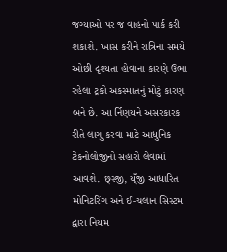જગ્યાઓ પર જ વાહનો પાર્ક કરી શકાશે. ખાસ કરીને રાત્રિના સમયે ઓછી દૃશ્યતા હોવાના કારણે ઉભા રહેલા ટ્રકો અકસ્માતનું મોટું કારણ બને છે. આ ર્નિણયને અસરકારક રીતે લાગુ કરવા માટે આધુનિક ટેકનોલોજીનો સહારો લેવામાં આવશે. છ્સ્જી, ય્ઁજી આધારિત મોનિટરિંગ અને ઈ-ચલાન સિસ્ટમ દ્વારા નિયમ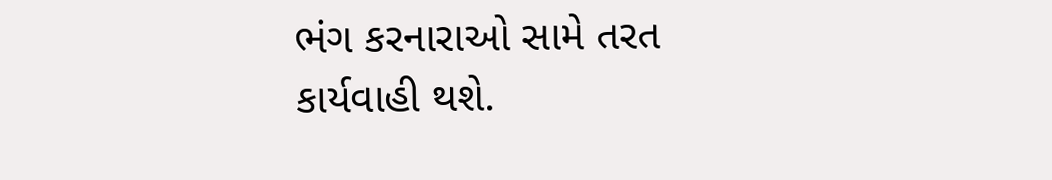ભંગ કરનારાઓ સામે તરત કાર્યવાહી થશે.